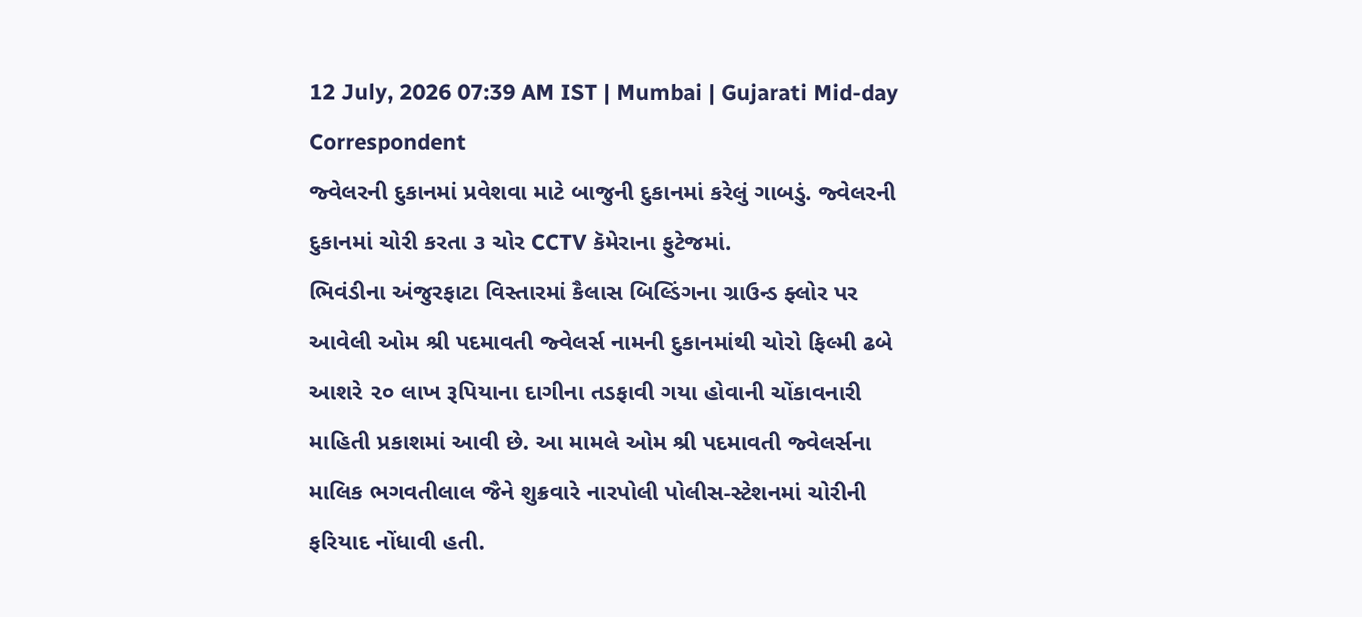12 July, 2026 07:39 AM IST | Mumbai | Gujarati Mid-day Correspondent
જ્વેલરની દુકાનમાં પ્રવેશવા માટે બાજુની દુકાનમાં કરેલું ગાબડું. જ્વેલરની દુકાનમાં ચોરી કરતા ૩ ચોર CCTV કૅમેરાના ફુટેજમાં.
ભિવંડીના અંજુરફાટા વિસ્તારમાં કૈલાસ બિલ્ડિંગના ગ્રાઉન્ડ ફ્લોર પર આવેલી ઓમ શ્રી પદમાવતી જ્વેલર્સ નામની દુકાનમાંથી ચોરો ફિલ્મી ઢબે આશરે ૨૦ લાખ રૂપિયાના દાગીના તડફાવી ગયા હોવાની ચોંકાવનારી માહિતી પ્રકાશમાં આવી છે. આ મામલે ઓમ શ્રી પદમાવતી જ્વેલર્સના માલિક ભગવતીલાલ જૈને શુક્રવારે નારપોલી પોલીસ-સ્ટેશનમાં ચોરીની ફરિયાદ નોંધાવી હતી.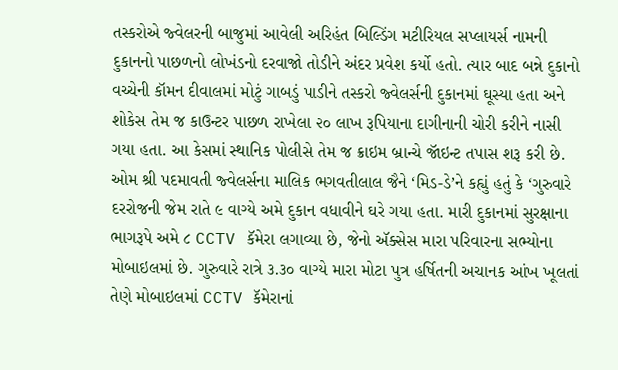તસ્કરોએ જ્વેલરની બાજુમાં આવેલી અરિહંત બિલ્ડિંગ મટીરિયલ સપ્લાયર્સ નામની દુકાનનો પાછળનો લોખંડનો દરવાજો તોડીને અંદર પ્રવેશ કર્યો હતો. ત્યાર બાદ બન્ને દુકાનો વચ્ચેની કૉમન દીવાલમાં મોટું ગાબડું પાડીને તસ્કરો જ્વેલર્સની દુકાનમાં ઘૂસ્યા હતા અને શોકેસ તેમ જ કાઉન્ટર પાછળ રાખેલા ૨૦ લાખ રૂપિયાના દાગીનાની ચોરી કરીને નાસી ગયા હતા. આ કેસમાં સ્થાનિક પોલીસે તેમ જ ક્રાઇમ બ્રાન્ચે જૉઇન્ટ તપાસ શરૂ કરી છે.
ઓમ શ્રી પદમાવતી જ્વેલર્સના માલિક ભગવતીલાલ જૈને ‘મિડ-ડે’ને કહ્યું હતું કે ‘ગુરુવારે દરરોજની જેમ રાતે ૯ વાગ્યે અમે દુકાન વધાવીને ઘરે ગયા હતા. મારી દુકાનમાં સુરક્ષાના ભાગરૂપે અમે ૮ CCTV કૅમેરા લગાવ્યા છે, જેનો ઍક્સેસ મારા પરિવારના સભ્યોના મોબાઇલમાં છે. ગુરુવારે રાત્રે ૩.૩૦ વાગ્યે મારા મોટા પુત્ર હર્ષિતની અચાનક આંખ ખૂલતાં તેણે મોબાઇલમાં CCTV કૅમેરાનાં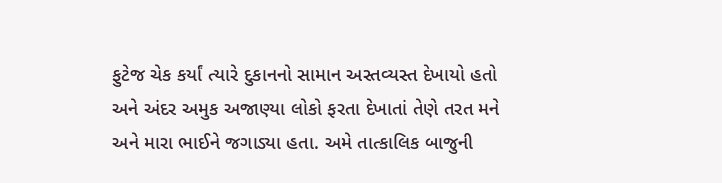ફુટેજ ચેક કર્યાં ત્યારે દુકાનનો સામાન અસ્તવ્યસ્ત દેખાયો હતો અને અંદર અમુક અજાણ્યા લોકો ફરતા દેખાતાં તેણે તરત મને અને મારા ભાઈને જગાડ્યા હતા. અમે તાત્કાલિક બાજુની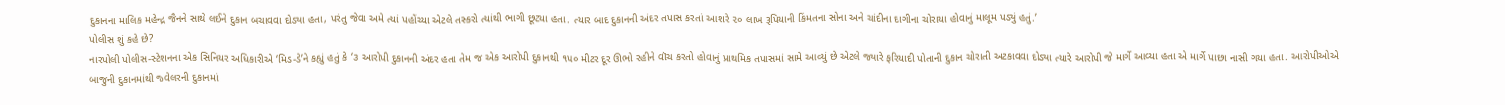દુકાનના માલિક મહેન્દ્ર જૈનને સાથે લઈને દુકાન બચાવવા દોડ્યા હતા, પરંતુ જેવા અમે ત્યાં પહોંચ્યા એટલે તસ્કરો ત્યાંથી ભાગી છૂટ્યા હતા. ત્યાર બાદ દુકાનની અંદર તપાસ કરતાં આશરે ૨૦ લાખ રૂપિયાની કિંમતના સોના અને ચાંદીના દાગીના ચોરાયા હોવાનું માલૂમ પડ્યું હતું.’
પોલીસ શું કહે છે?
નારપોલી પોલીસ-સ્ટેશનના એક સિનિયર અધિકારીએ ‘મિડ-ડે’ને કહ્યું હતું કે ‘૩ આરોપી દુકાનની અંદર હતા તેમ જ એક આરોપી દુકાનથી ૧૫૦ મીટર દૂર ઊભો રહીને વૉચ કરતો હોવાનું પ્રાથમિક તપાસમાં સામે આવ્યું છે એટલે જ્યારે ફરિયાદી પોતાની દુકાન ચોરાતી અટકાવવા દોડ્યા ત્યારે આરોપી જે માર્ગે આવ્યા હતા એ માર્ગે પાછા નાસી ગયા હતા. આરોપીઓએ બાજુની દુકાનમાંથી જ્વેલરની દુકાનમાં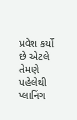પ્રવેશ કર્યો છે એટલે તેમણે પહેલેથી પ્લાનિંગ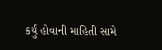કર્યું હોવાની માહિતી સામે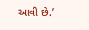આવી છે.’